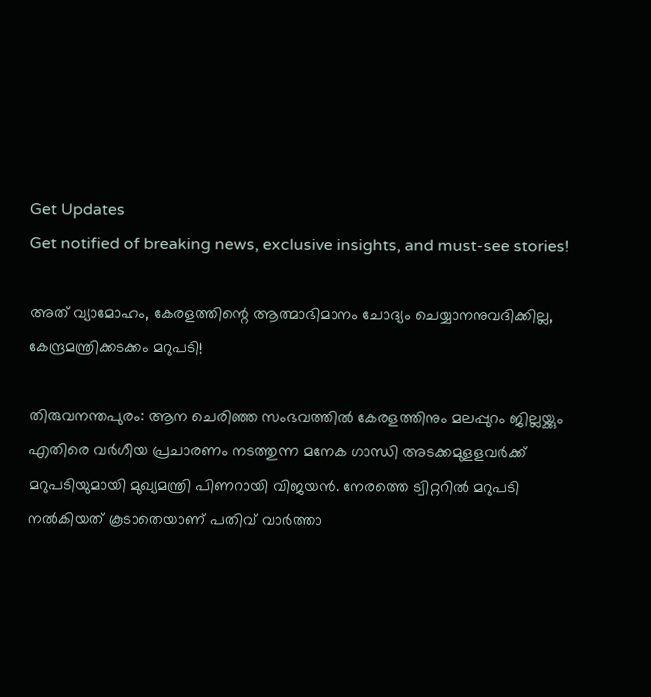Get Updates
Get notified of breaking news, exclusive insights, and must-see stories!

അത് വ്യാമോഹം, കേരളത്തിന്റെ ആത്മാഭിമാനം ചോദ്യം ചെയ്യാനനുവദിക്കില്ല, കേന്ദ്രമന്ത്രിക്കടക്കം മറുപടി!

തിരുവനന്തപുരം: ആന ചെരിഞ്ഞ സംഭവത്തില്‍ കേരളത്തിനും മലപ്പുറം ജില്ലയ്ക്കും എതിരെ വര്‍ഗീയ പ്രചാരണം നടത്തുന്ന മനേക ഗാന്ധി അടക്കമുളളവര്‍ക്ക് മറുപടിയുമായി മുഖ്യമന്ത്രി പിണറായി വിജയന്‍. നേരത്തെ ട്വിറ്ററില്‍ മറുപടി നല്‍കിയത് കൂടാതെയാണ് പതിവ് വാര്‍ത്താ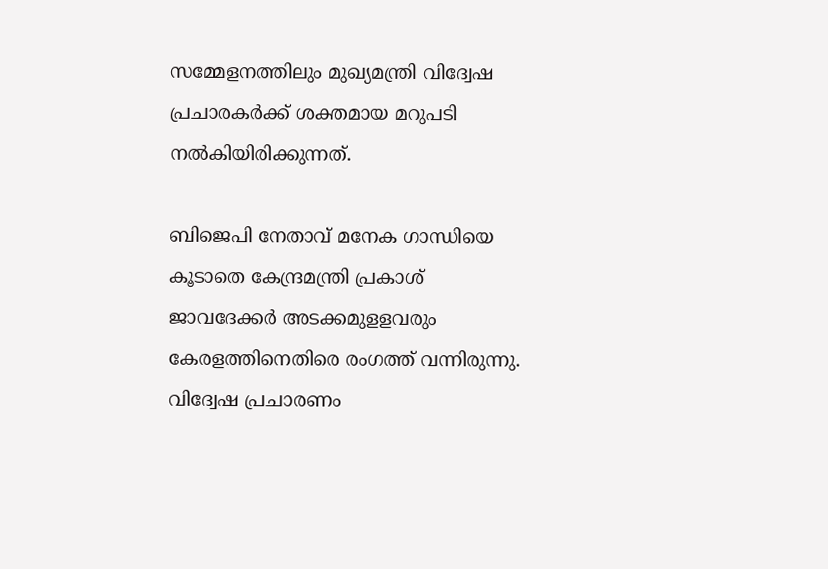സമ്മേളനത്തിലും മുഖ്യമന്ത്രി വിദ്വേഷ പ്രചാരകര്‍ക്ക് ശക്തമായ മറുപടി നല്‍കിയിരിക്കുന്നത്.

ബിജെപി നേതാവ് മനേക ഗാന്ധിയെ കൂടാതെ കേന്ദ്രമന്ത്രി പ്രകാശ് ജാവദേക്കർ അടക്കമുളളവരും കേരളത്തിനെതിരെ രംഗത്ത് വന്നിരുന്നു. വിദ്വേഷ പ്രചാരണം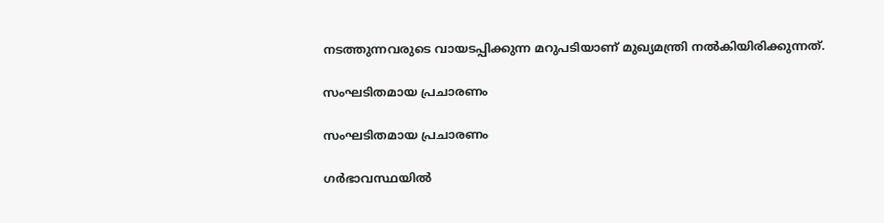നടത്തുന്നവരുടെ വായടപ്പിക്കുന്ന മറുപടിയാണ് മുഖ്യമന്ത്രി നൽകിയിരിക്കുന്നത്.

സംഘടിതമായ പ്രചാരണം

സംഘടിതമായ പ്രചാരണം

ഗര്‍ഭാവസ്ഥയില്‍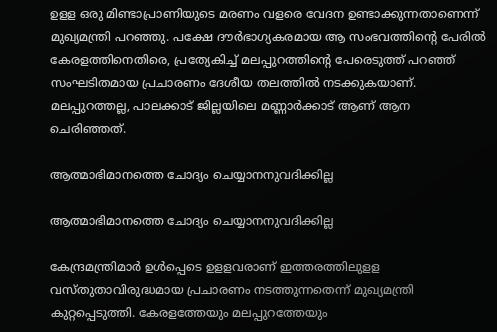ഉളള ഒരു മിണ്ടാപ്രാണിയുടെ മരണം വളരെ വേദന ഉണ്ടാക്കുന്നതാണെന്ന് മുഖ്യമന്ത്രി പറഞ്ഞു. പക്ഷേ ദൗര്‍ഭാഗ്യകരമായ ആ സംഭവത്തിന്റെ പേരില്‍ കേരളത്തിനെതിരെ, പ്രത്യേകിച്ച് മലപ്പുറത്തിന്റെ പേരെടുത്ത് പറഞ്ഞ് സംഘടിതമായ പ്രചാരണം ദേശീയ തലത്തില്‍ നടക്കുകയാണ്. മലപ്പുറത്തല്ല, പാലക്കാട് ജില്ലയിലെ മണ്ണാര്‍ക്കാട് ആണ് ആന ചെരിഞ്ഞത്.

ആത്മാഭിമാനത്തെ ചോദ്യം ചെയ്യാനനുവദിക്കില്ല

ആത്മാഭിമാനത്തെ ചോദ്യം ചെയ്യാനനുവദിക്കില്ല

കേന്ദ്രമന്ത്രിമാര്‍ ഉള്‍പ്പെടെ ഉളളവരാണ് ഇത്തരത്തിലുളള വസ്തുതാവിരുദ്ധമായ പ്രചാരണം നടത്തുന്നതെന്ന് മുഖ്യമന്ത്രി കുറ്റപ്പെടുത്തി. കേരളത്തേയും മലപ്പുറത്തേയും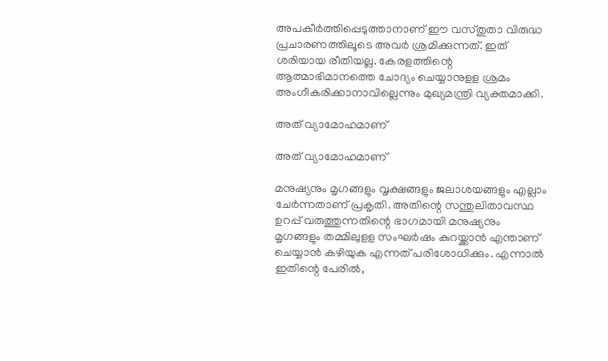അപകീര്‍ത്തിപ്പെടുത്താനാണ് ഈ വസ്തുതാ വിരുദ്ധ പ്രചാരണത്തിലൂടെ അവര്‍ ശ്രമിക്കുന്നത്. ഇത് ശരിയായ രീതിയല്ല. കേരളത്തിന്റെ ആത്മാഭിമാനത്തെ ചോദ്യം ചെയ്യാനുളള ശ്രമം അംഗീകരിക്കാനാവില്ലെന്നും മുഖ്യമന്ത്രി വ്യക്തമാക്കി.

അത് വ്യാമോഹമാണ്

അത് വ്യാമോഹമാണ്

മനുഷ്യനും മൃഗങ്ങളും വൃക്ഷങ്ങളും ജലാശയങ്ങളും എല്ലാം ചേര്‍ന്നതാണ് പ്രകൃതി. അതിന്റെ സന്തുലിതാവസ്ഥ ഉറപ്പ് വരുത്തുന്നതിന്റെ ഭാഗമായി മനുഷ്യനും മൃഗങ്ങളും തമ്മിലുളള സംഘര്‍ഷം കുറയ്ക്കാന്‍ എന്താണ് ചെയ്യാന്‍ കഴിയുക എന്നത് പരിശോധിക്കും. എന്നാല്‍ ഇതിന്റെ പേരില്‍,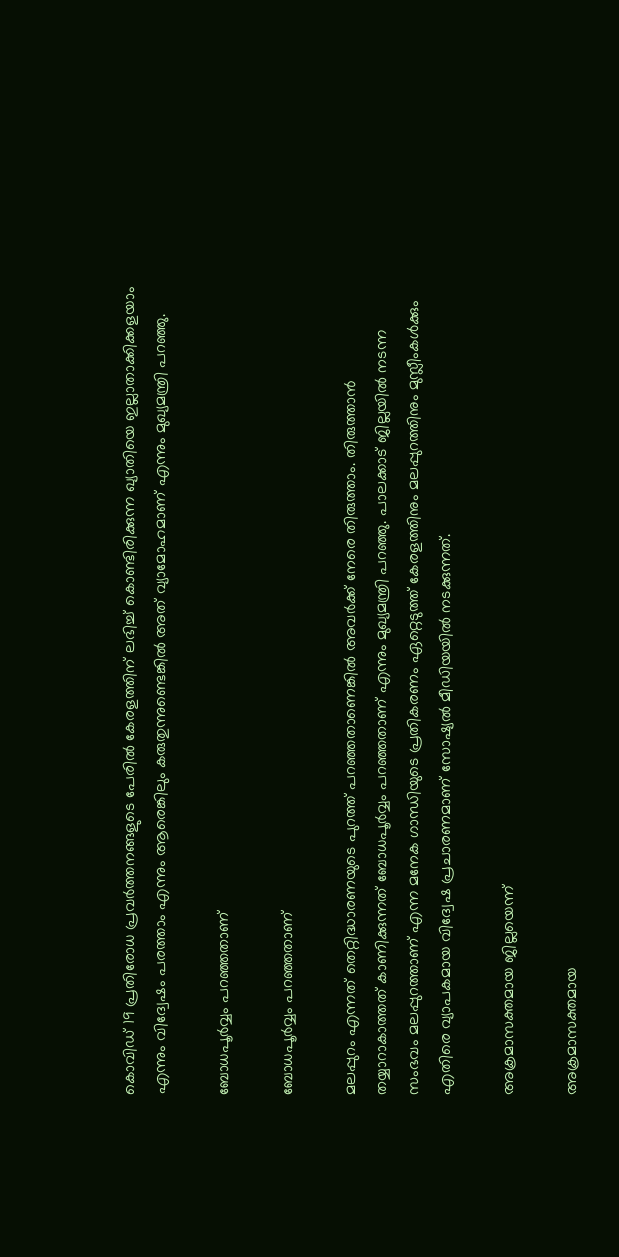കൊവിഡ് 19 പ്രതിരോധ പ്രവര്‍ത്തനങ്ങളുടെ പേരില്‍ കേരളത്തിന് ലഭിച്ച് കൊണ്ടിരിക്കുന്ന ഖ്യാതിയെ ഇല്ലാതാക്കിക്കളയാം എന്നും വിദ്വേഷം പരത്താം എന്നും ആരെങ്കിലും കരുതുന്നുണ്ടെങ്കില്‍ അത് വ്യാമോഹമാണ് എന്നും മുഖ്യമന്ത്രി പറഞ്ഞു.

ബോധപൂര്‍വ്വം പറഞ്ഞതാണ്

ബോധപൂര്‍വ്വം പറഞ്ഞതാണ്

മലപ്പുറം എന്നത് തെറ്റിദ്ധാരണയുടെ പുറത്ത് പറഞ്ഞതാണെങ്കില്‍ അവര്‍ക്ക് നേരെ തിരുത്താം. തിരുത്താന്‍ തയ്യാറാകാത്തത് കാണിക്കുന്നത് ബോധപൂര്‍വ്വം പറഞ്ഞതാണ് എന്നും മുഖ്യമന്ത്രി പറഞ്ഞു. പാലക്കാട് ജില്ലയില്‍ നടന്ന സംഭവം മലപ്പുറത്താണ് എന്ന മനേക ഗാന്ധിയുടെ പ്രതികരണം ഏറ്റെടുത്ത് കേരളത്തിനും മലപ്പുറത്തിനും മുസ്ലീംകള്‍ക്കും എതിരെ വ്യാപകമായ വിദ്വേഷ പ്രചാരണമാണ് സോഷ്യല്‍ മീഡിയയില്‍ നടക്കുന്നത്.

അക്രമാസക്തമായ ജില്ലയെന്ന്

അക്രമാസക്തമായ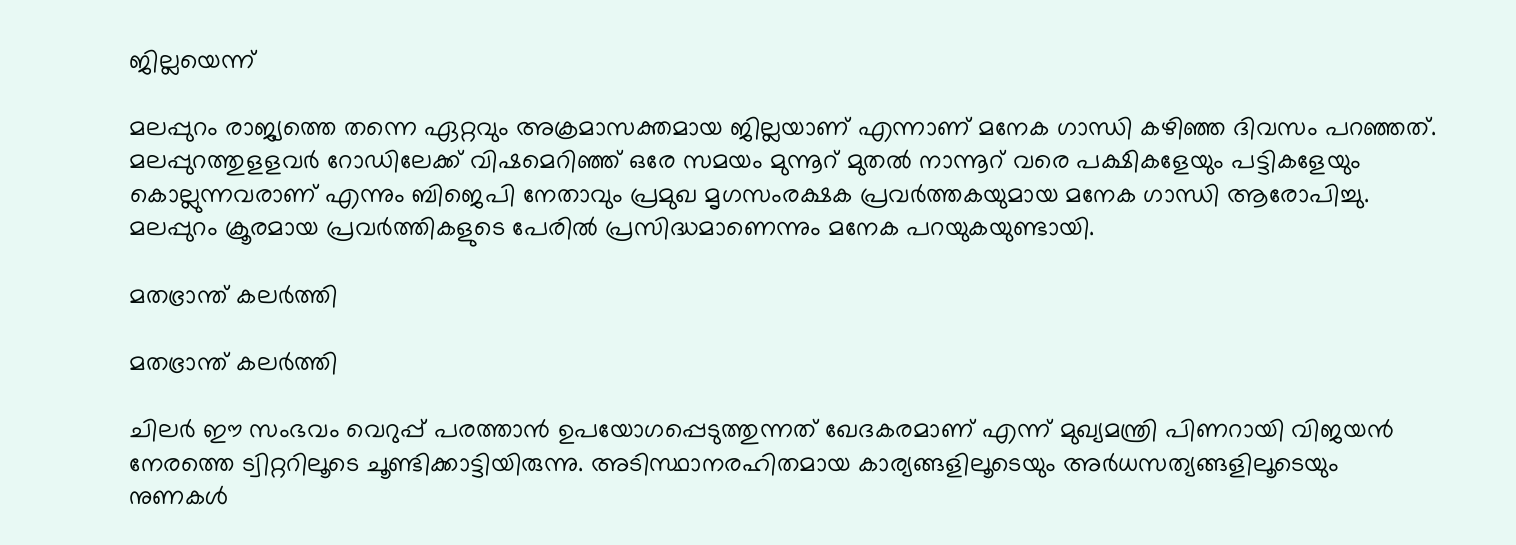ജില്ലയെന്ന്

മലപ്പുറം രാജ്യത്തെ തന്നെ ഏറ്റവും അക്രമാസക്തമായ ജില്ലയാണ് എന്നാണ് മനേക ഗാന്ധി കഴിഞ്ഞ ദിവസം പറഞ്ഞത്. മലപ്പുറത്തുളളവർ റോഡിലേക്ക് വിഷമെറിഞ്ഞ് ഒരേ സമയം മുന്നൂറ് മുതല്‍ നാന്നൂറ് വരെ പക്ഷികളേയും പട്ടികളേയും കൊല്ലുന്നവരാണ് എന്നും ബിജെപി നേതാവും പ്രമുഖ മൃഗസംരക്ഷക പ്രവര്‍ത്തകയുമായ മനേക ഗാന്ധി ആരോപിച്ചു. മലപ്പുറം ക്രൂരമായ പ്രവര്‍ത്തികളുടെ പേരില്‍ പ്രസിദ്ധമാണെന്നും മനേക പറയുകയുണ്ടായി.

മതഭ്രാന്ത് കലര്‍ത്തി

മതഭ്രാന്ത് കലര്‍ത്തി

ചിലര്‍ ഈ സംഭവം വെറുപ്പ് പരത്താന്‍ ഉപയോഗപ്പെടുത്തുന്നത് ഖേദകരമാണ് എന്ന് മുഖ്യമന്ത്രി പിണറായി വിജയൻ നേരത്തെ ട്വിറ്ററിലൂടെ ചൂണ്ടിക്കാട്ടിയിരുന്നു. അടിസ്ഥാനരഹിതമായ കാര്യങ്ങളിലൂടെയും അര്‍ധസത്യങ്ങളിലൂടെയും നുണകള്‍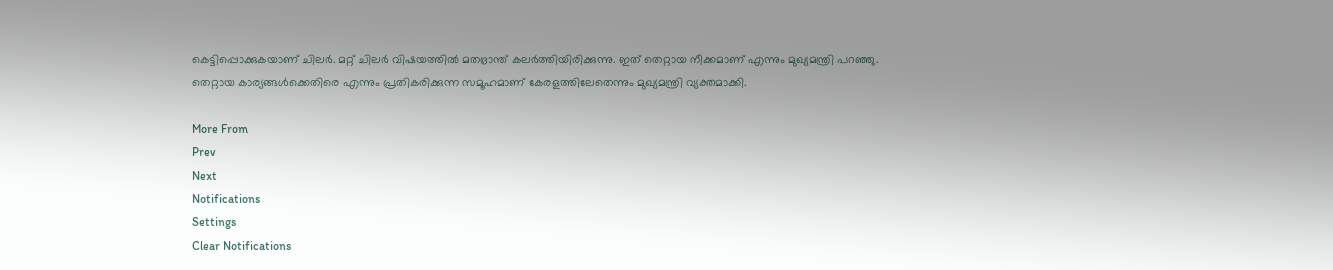കെട്ടിപ്പൊക്കുകയാണ് ചിലര്‍. മറ്റ് ചിലര്‍ വിഷയത്തില്‍ മതഭ്രാന്ത് കലര്‍ത്തിയിരിക്കുന്നു. ഇത് തെറ്റായ നീക്കമാണ് എന്നും മുഖ്യമന്ത്രി പറഞ്ഞു. തെറ്റായ കാര്യങ്ങൾക്കെതിരെ എന്നും പ്രതികരിക്കുന്ന സമൂഹമാണ് കേരളത്തിലേതെന്നും മുഖ്യമന്ത്രി വ്യക്തമാക്കി.

More From
Prev
Next
Notifications
Settings
Clear Notifications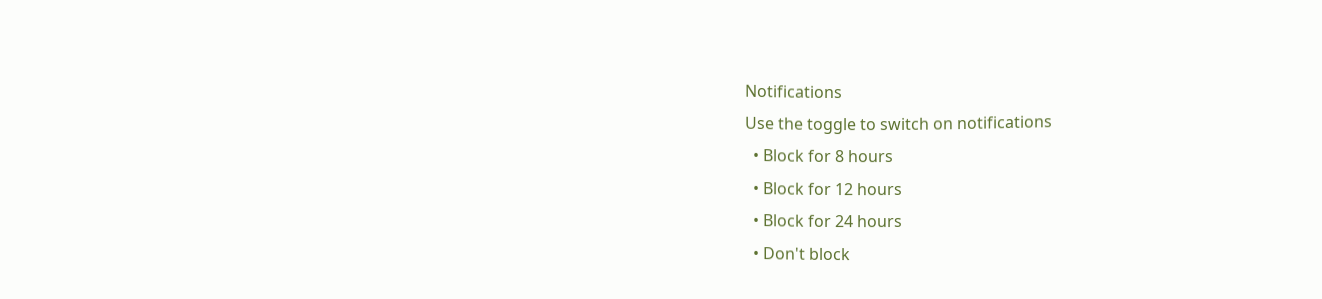Notifications
Use the toggle to switch on notifications
  • Block for 8 hours
  • Block for 12 hours
  • Block for 24 hours
  • Don't block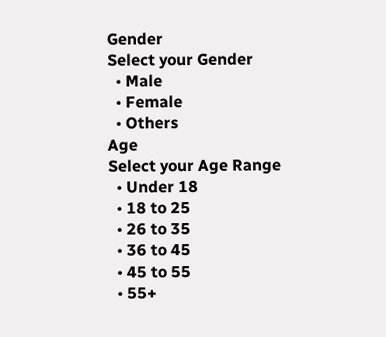Gender
Select your Gender
  • Male
  • Female
  • Others
Age
Select your Age Range
  • Under 18
  • 18 to 25
  • 26 to 35
  • 36 to 45
  • 45 to 55
  • 55+